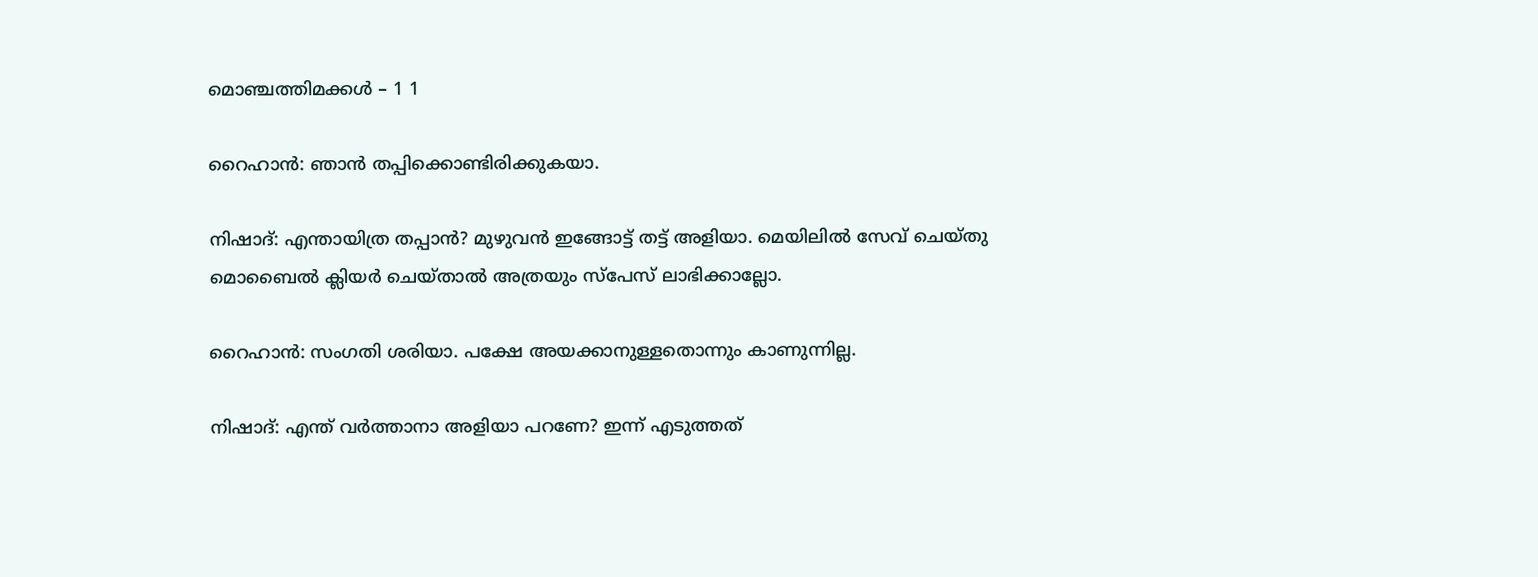മൊഞ്ചത്തിമക്കൾ – 1 1

റൈഹാൻ: ഞാൻ തപ്പിക്കൊണ്ടിരിക്കുകയാ.

നിഷാദ്: എന്തായിത്ര തപ്പാൻ? മുഴുവൻ ഇങ്ങോട്ട് തട്ട് അളിയാ. മെയിലിൽ സേവ് ചെയ്തു മൊബൈൽ ക്ലിയർ ചെയ്താൽ അത്രയും സ്പേസ് ലാഭിക്കാല്ലോ.

റൈഹാൻ: സംഗതി ശരിയാ. പക്ഷേ അയക്കാനുള്ളതൊന്നും കാണുന്നില്ല.

നിഷാദ്: എന്ത് വർത്താനാ അളിയാ പറണേ? ഇന്ന് എടുത്തത്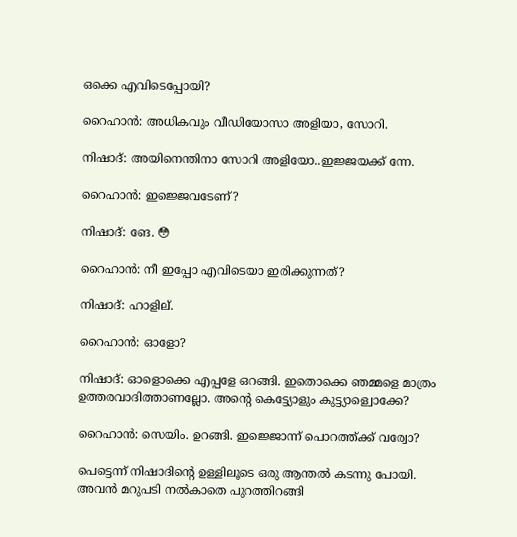ഒക്കെ എവിടെപ്പോയി?

റൈഹാൻ: അധികവും വീഡിയോസാ അളിയാ, സോറി.

നിഷാദ്: അയിനെന്തിനാ സോറി അളിയോ..ഇജ്ജയക്ക് ന്നേ.

റൈഹാൻ: ഇജ്ജെവടേണ്?

നിഷാദ്: ങേ. 😳

റൈഹാൻ: നീ ഇപ്പോ എവിടെയാ ഇരിക്കുന്നത്?

നിഷാദ്: ഹാളില്.

റൈഹാൻ: ഓളോ?

നിഷാദ്: ഓളൊക്കെ എപ്പളേ ഒറങ്ങി. ഇതൊക്കെ ഞമ്മളെ മാത്രം ഉത്തരവാദിത്താണല്ലോ. അൻ്റെ കെട്ട്യോളും കുട്ട്യാള്വൊക്കേ?

റൈഹാൻ: സെയിം. ഉറങ്ങി. ഇജ്ജൊന്ന് പൊറത്ത്ക്ക് വര്വോ?

പെട്ടെന്ന് നിഷാദിൻ്റെ ഉള്ളിലൂടെ ഒരു ആന്തൽ കടന്നു പോയി. അവൻ മറുപടി നൽകാതെ പുറത്തിറങ്ങി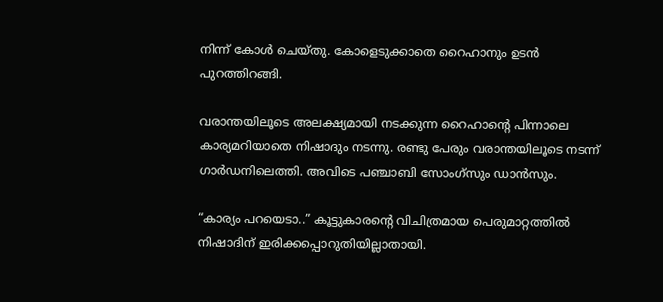നിന്ന് കോൾ ചെയ്തു. കോളെടുക്കാതെ റൈഹാനും ഉടൻ പുറത്തിറങ്ങി.

വരാന്തയിലൂടെ അലക്ഷ്യമായി നടക്കുന്ന റൈഹാൻ്റെ പിന്നാലെ കാര്യമറിയാതെ നിഷാദും നടന്നു. രണ്ടു പേരും വരാന്തയിലൂടെ നടന്ന് ഗാർഡനിലെത്തി. അവിടെ പഞ്ചാബി സോംഗ്സും ഡാൻസും.

“കാര്യം പറയെടാ..” കൂട്ടുകാരൻ്റെ വിചിത്രമായ പെരുമാറ്റത്തിൽ നിഷാദിന് ഇരിക്കപ്പൊറുതിയില്ലാതായി.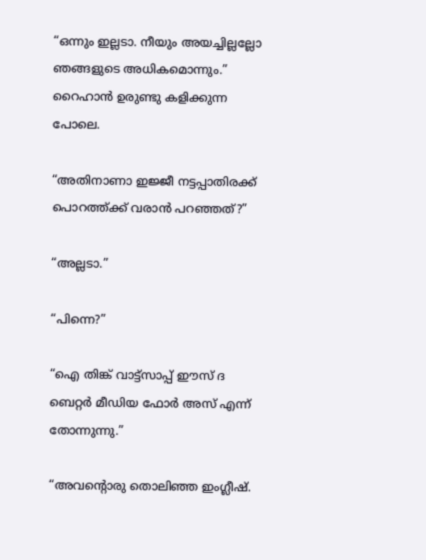“ഒന്നും ഇല്ലടാ. നീയും അയച്ചില്ലല്ലോ ഞങ്ങളുടെ അധികമൊന്നും.” റൈഹാൻ ഉരുണ്ടു കളിക്കുന്ന പോലെ.

“അതിനാണാ ഇജ്ജീ നട്ടപ്പാതിരക്ക് പൊറത്ത്ക്ക് വരാൻ പറഞ്ഞത്?”

“അല്ലടാ.”

“പിന്നെ?”

“ഐ തിങ്ക് വാട്ട്സാപ്പ് ഈസ് ദ ബെറ്റർ മീഡിയ ഫോർ അസ്‌ എന്ന് തോന്നുന്നു.”

“അവന്റൊരു തൊലിഞ്ഞ ഇംഗ്ലീഷ്.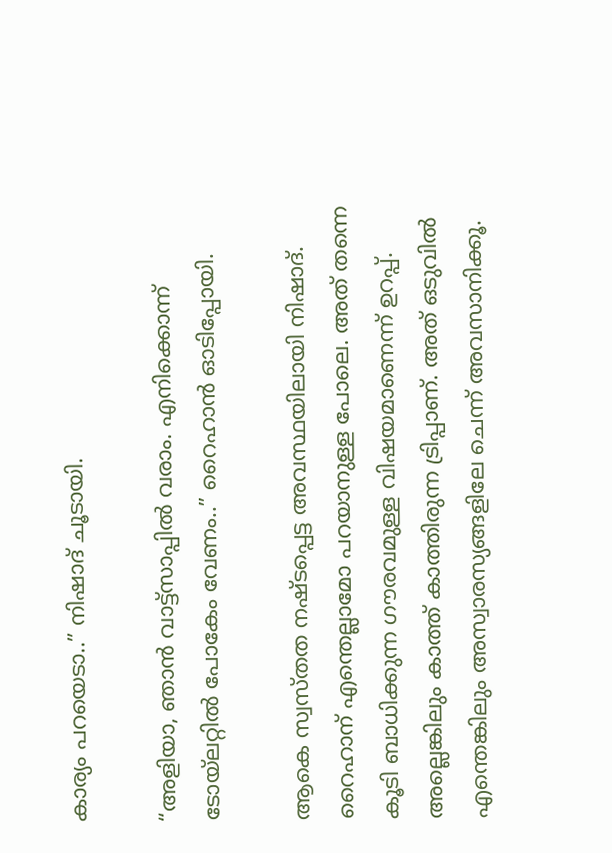കാര്യം പറയെടാ..” നിഷാദ് ചൂടായി.

“അളിയാ, ഞാൻ വാട്ട്സാപ്പിൽ വരാം. എനിക്കൊന്ന് ടോയ്ലറ്റിൽ പോകേം വേണം..” റൈഹാൻ ഓടിപ്പോയി.

ആകെ സ്വസ്തത നഷ്ടപ്പെട്ട അവസ്ഥയിലായി നിഷാദ്. റൈഹാന് എന്തെല്ലാമോ പറയാനുള്ള പോലെ. അത് തന്നെ കൂടി ബാധിക്കുന്ന ഗൗരവമുള്ള വിഷയമാണെന്ന് ഉറപ്പ്. അല്ലെങ്കിലും കാത്ത് കാത്തിരുന്ന ട്രിപ്പാണ്. അത് ഒടുവിൽ എന്തെങ്കിലും അസ്വാരസ്യങ്ങളിലേ ചെന്ന് അവസാനിക്കൂ.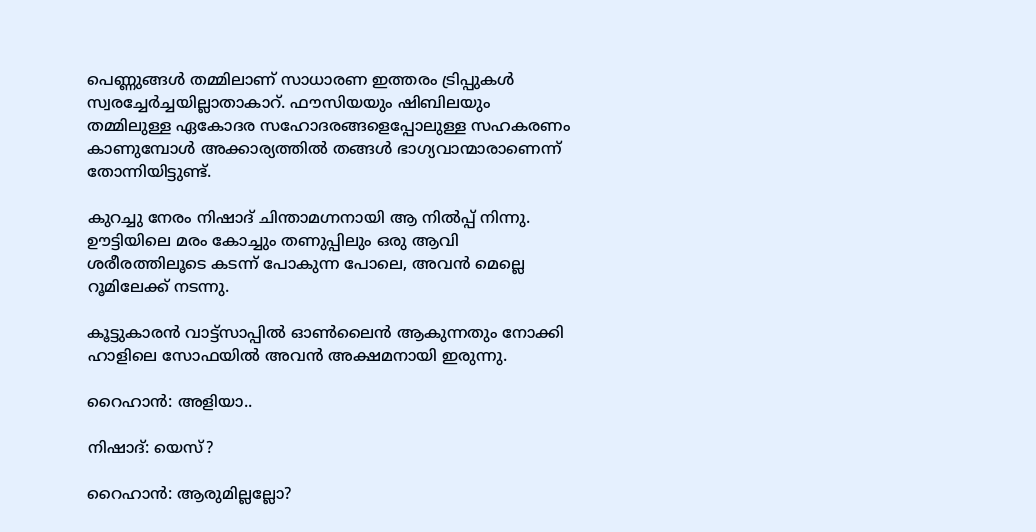പെണ്ണുങ്ങൾ തമ്മിലാണ് സാധാരണ ഇത്തരം ട്രിപ്പുകൾ സ്വരച്ചേർച്ചയില്ലാതാകാറ്. ഫൗസിയയും ഷിബിലയും തമ്മിലുള്ള ഏകോദര സഹോദരങ്ങളെപ്പോലുള്ള സഹകരണം കാണുമ്പോൾ അക്കാര്യത്തിൽ തങ്ങൾ ഭാഗ്യവാന്മാരാണെന്ന് തോന്നിയിട്ടുണ്ട്.

കുറച്ചു നേരം നിഷാദ് ചിന്താമഗ്നനായി ആ നിൽപ്പ് നിന്നു. ഊട്ടിയിലെ മരം കോച്ചും തണുപ്പിലും ഒരു ആവി ശരീരത്തിലൂടെ കടന്ന് പോകുന്ന പോലെ, അവൻ മെല്ലെ റൂമിലേക്ക് നടന്നു.

കൂട്ടുകാരൻ വാട്ട്സാപ്പിൽ ഓൺലൈൻ ആകുന്നതും നോക്കി ഹാളിലെ സോഫയിൽ അവൻ അക്ഷമനായി ഇരുന്നു.

റൈഹാൻ: അളിയാ..

നിഷാദ്: യെസ്?

റൈഹാൻ: ആരുമില്ലല്ലോ?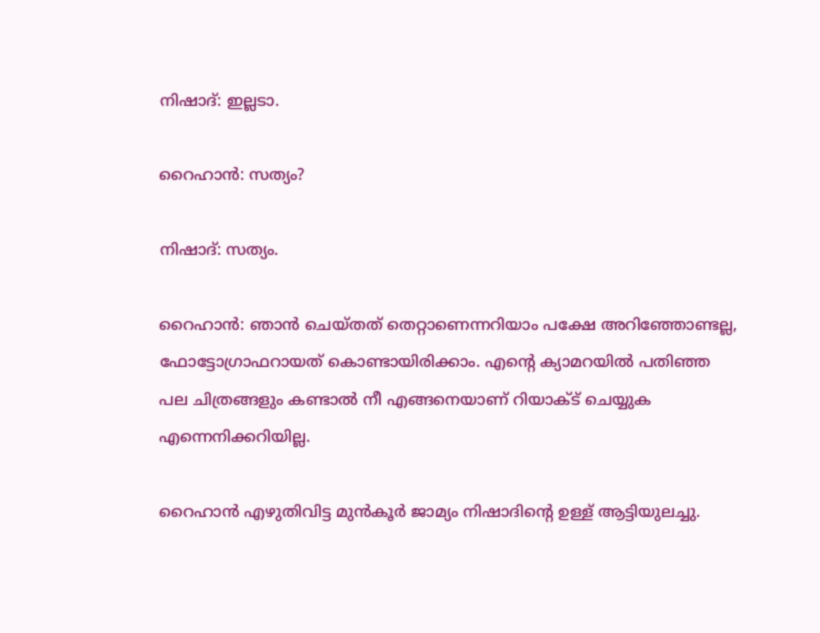നിഷാദ്: ഇല്ലടാ.

റൈഹാൻ: സത്യം?

നിഷാദ്: സത്യം.

റൈഹാൻ: ഞാൻ ചെയ്തത് തെറ്റാണെന്നറിയാം പക്ഷേ അറിഞ്ഞോണ്ടല്ല, ഫോട്ടോഗ്രാഫറായത് കൊണ്ടായിരിക്കാം. എൻ്റെ ക്യാമറയിൽ പതിഞ്ഞ പല ചിത്രങ്ങളും കണ്ടാൽ നീ എങ്ങനെയാണ് റിയാക്ട് ചെയ്യുക എന്നെനിക്കറിയില്ല.

റൈഹാൻ എഴുതിവിട്ട മുൻകൂർ ജാമ്യം നിഷാദിൻ്റെ ഉള്ള് ആട്ടിയുലച്ചു.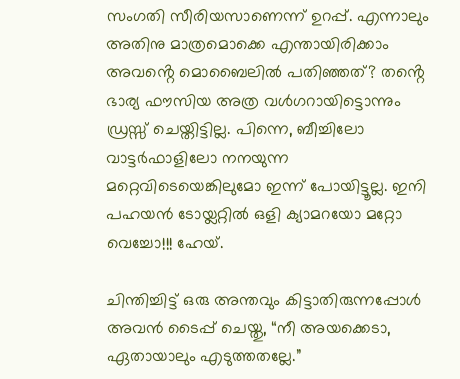സംഗതി സീരിയസാണെന്ന് ഉറപ്പ്. എന്നാലും അതിനു മാത്രമൊക്കെ എന്തായിരിക്കാം അവൻ്റെ മൊബൈലിൽ പതിഞ്ഞത്? തൻ്റെ ഭാര്യ ഫൗസിയ അത്ര വൾഗറായിട്ടൊന്നും ഡ്രസ്സ് ചെയ്തിട്ടില്ല. പിന്നെ, ബീച്ചിലോ വാട്ടർഫാളിലോ നനയുന്ന മറ്റെവിടെയെങ്കിലുമോ ഇന്ന് പോയിട്ടൂല്ല. ഇനി പഹയൻ ടോയ്ലറ്റിൽ ഒളി ക്യാമറയോ മറ്റോ വെച്ചോ!!! ഹേയ്.

ചിന്തിച്ചിട്ട് ഒരു അന്തവും കിട്ടാതിരുന്നപ്പോൾ അവൻ ടൈപ്പ് ചെയ്തു, “നീ അയക്കെടാ, ഏതായാലും എടുത്തതല്ലേ.”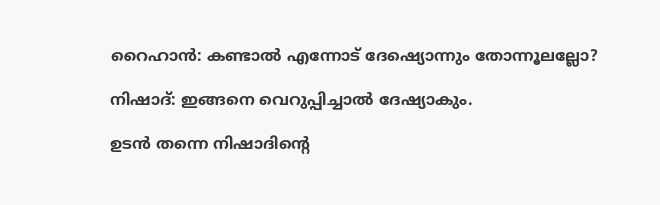റൈഹാൻ: കണ്ടാൽ എന്നോട് ദേഷ്യൊന്നും തോന്നൂലല്ലോ?

നിഷാദ്: ഇങ്ങനെ വെറുപ്പിച്ചാൽ ദേഷ്യാകും.

ഉടൻ തന്നെ നിഷാദിൻ്റെ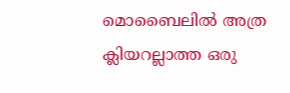മൊബൈലിൽ അത്ര ക്ലിയറല്ലാത്ത ഒരു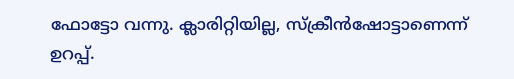ഫോട്ടോ വന്നു. ക്ലാരിറ്റിയില്ല, സ്ക്രീൻഷോട്ടാണെന്ന് ഉറപ്പ്.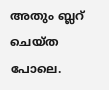അതും ബ്ലറ് ചെയ്ത പോലെ.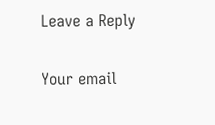Leave a Reply

Your email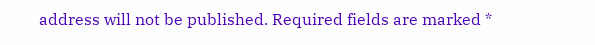address will not be published. Required fields are marked *